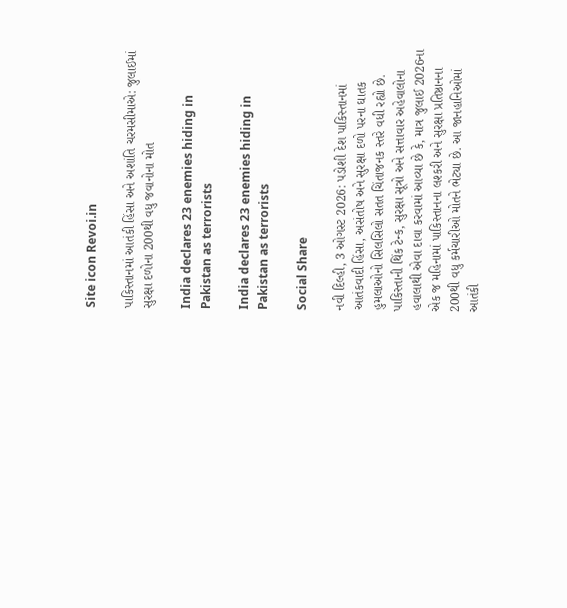Site icon Revoi.in

પાકિસ્તાનમાં આતંકી હિંસા અને અશાંતિ ચરમસીમાએ: જુલાઈમાં સુરક્ષા દળોના 200થી વધુ જવાનોના મોત

India declares 23 enemies hiding in Pakistan as terrorists

India declares 23 enemies hiding in Pakistan as terrorists

Social Share

નવી દિલ્હી, 3 ઓગસ્ટ 2026: પડોશી દેશ પાકિસ્તાનમાં આતંકવાદી હિંસા, અસંતોષ અને સુરક્ષા દળો પરના ઘાતક હુમલાઓનો સિલસિલો સતત ચિંતાજનક સ્તરે વધી રહ્યો છે. પાકિસ્તાની થિંક ટેન્ક, સુરક્ષા સૂત્રો અને સત્તાવાર અહેવાલોના હવાલાથી એવા દાવા કરવામાં આવ્યા છે કે, માત્ર જુલાઈ 2026ના એક જ મહિનામાં પાકિસ્તાનના લશ્કરી અને સુરક્ષા પ્રતિષ્ઠાનના 200થી વધુ કર્મચારીઓ મોતને ભેટ્યા છે. આ જાનહાનિઓમાં આતંકી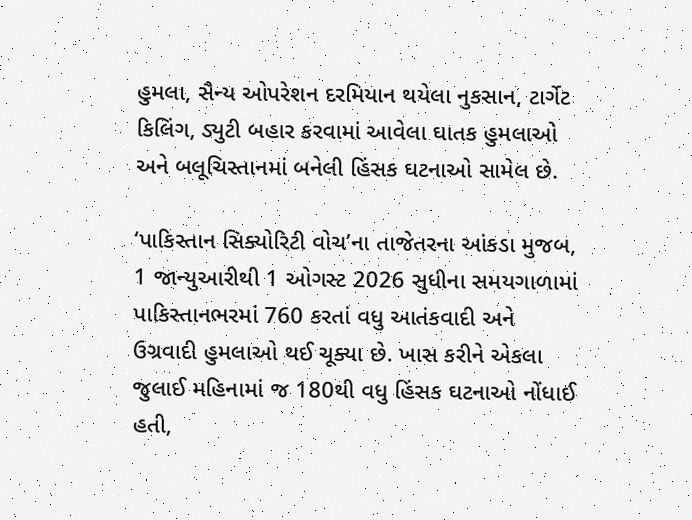હુમલા, સૈન્ય ઓપરેશન દરમિયાન થયેલા નુકસાન, ટાર્ગેટ કિલિંગ, ડ્યુટી બહાર કરવામાં આવેલા ઘાતક હુમલાઓ અને બલૂચિસ્તાનમાં બનેલી હિંસક ઘટનાઓ સામેલ છે.

‘પાકિસ્તાન સિક્યોરિટી વોચ’ના તાજેતરના આંકડા મુજબ, 1 જાન્યુઆરીથી 1 ઓગસ્ટ 2026 સુધીના સમયગાળામાં પાકિસ્તાનભરમાં 760 કરતાં વધુ આતંકવાદી અને ઉગ્રવાદી હુમલાઓ થઈ ચૂક્યા છે. ખાસ કરીને એકલા જુલાઈ મહિનામાં જ 180થી વધુ હિંસક ઘટનાઓ નોંધાઈ હતી,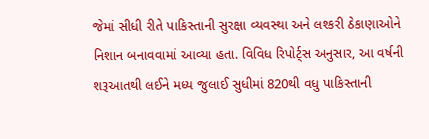જેમાં સીધી રીતે પાકિસ્તાની સુરક્ષા વ્યવસ્થા અને લશ્કરી ઠેકાણાઓને નિશાન બનાવવામાં આવ્યા હતા. વિવિધ રિપોર્ટ્સ અનુસાર, આ વર્ષની શરૂઆતથી લઈને મધ્ય જુલાઈ સુધીમાં 820થી વધુ પાકિસ્તાની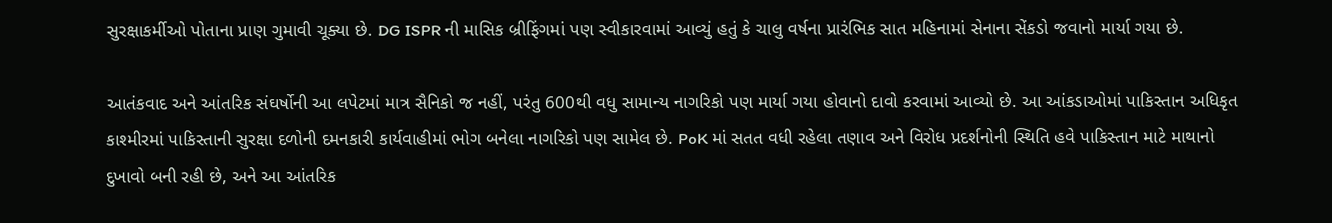સુરક્ષાકર્મીઓ પોતાના પ્રાણ ગુમાવી ચૂક્યા છે. DG ISPR ની માસિક બ્રીફિંગમાં પણ સ્વીકારવામાં આવ્યું હતું કે ચાલુ વર્ષના પ્રારંભિક સાત મહિનામાં સેનાના સેંકડો જવાનો માર્યા ગયા છે.

આતંકવાદ અને આંતરિક સંઘર્ષોની આ લપેટમાં માત્ર સૈનિકો જ નહીં, પરંતુ 600થી વધુ સામાન્ય નાગરિકો પણ માર્યા ગયા હોવાનો દાવો કરવામાં આવ્યો છે. આ આંકડાઓમાં પાકિસ્તાન અધિકૃત કાશ્મીરમાં પાકિસ્તાની સુરક્ષા દળોની દમનકારી કાર્યવાહીમાં ભોગ બનેલા નાગરિકો પણ સામેલ છે. PoK માં સતત વધી રહેલા તણાવ અને વિરોધ પ્રદર્શનોની સ્થિતિ હવે પાકિસ્તાન માટે માથાનો દુખાવો બની રહી છે, અને આ આંતરિક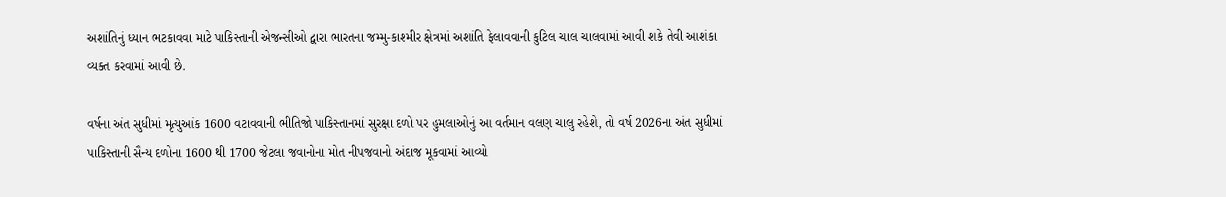અશાંતિનું ધ્યાન ભટકાવવા માટે પાકિસ્તાની એજન્સીઓ દ્વારા ભારતના જમ્મુ-કાશ્મીર ક્ષેત્રમાં અશાંતિ ફેલાવવાની કુટિલ ચાલ ચાલવામાં આવી શકે તેવી આશંકા વ્યક્ત કરવામાં આવી છે.

વર્ષના અંત સુધીમાં મૃત્યુઆંક 1600 વટાવવાની ભીતિજો પાકિસ્તાનમાં સુરક્ષા દળો પર હુમલાઓનું આ વર્તમાન વલણ ચાલુ રહેશે, તો વર્ષ 2026ના અંત સુધીમાં પાકિસ્તાની સૈન્ય દળોના 1600 થી 1700 જેટલા જવાનોના મોત નીપજવાનો અંદાજ મૂકવામાં આવ્યો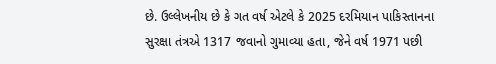છે. ઉલ્લેખનીય છે કે ગત વર્ષ એટલે કે 2025 દરમિયાન પાકિસ્તાનના સુરક્ષા તંત્રએ 1317 જવાનો ગુમાવ્યા હતા, જેને વર્ષ 1971 પછી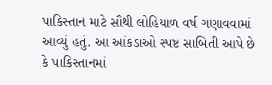પાકિસ્તાન માટે સૌથી લોહિયાળ વર્ષ ગણાવવામાં આવ્યું હતું. આ આંકડાઓ સ્પષ્ટ સાબિતી આપે છે કે પાકિસ્તાનમાં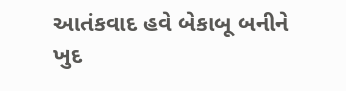આતંકવાદ હવે બેકાબૂ બનીને ખુદ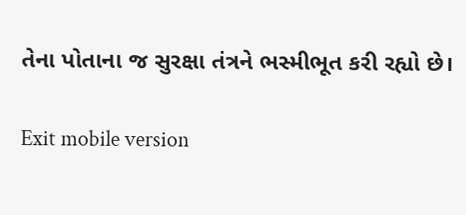તેના પોતાના જ સુરક્ષા તંત્રને ભસ્મીભૂત કરી રહ્યો છે।

Exit mobile version